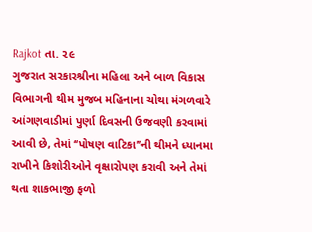Rajkot તા. ૨૯
ગુજરાત સરકારશ્રીના મહિલા અને બાળ વિકાસ વિભાગની થીમ મુજબ મહિનાના ચોથા મંગળવારે આંગણવાડીમાં પુર્ણા દિવસની ઉજવણી કરવામાં આવી છે, તેમાં ‘‘પોષણ વાટિકા’’ની થીમને ધ્યાનમા રાખીને કિશોરીઓને વૃક્ષારોપણ કરાવી અને તેમાં થતા શાકભાજી ફળો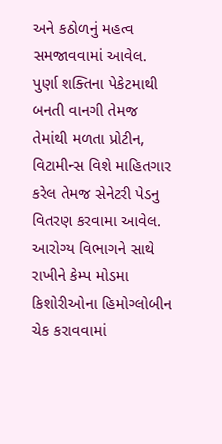અને કઠોળનું મહત્વ સમજાવવામાં આવેલ.
પુર્ણા શક્તિના પેકેટમાથી બનતી વાનગી તેમજ તેમાંથી મળતા પ્રોટીન, વિટામીન્સ વિશે માહિતગાર કરેલ તેમજ સેનેટરી પેડનુ વિતરણ કરવામા આવેલ. આરોગ્ય વિભાગને સાથે રાખીને કેમ્પ મોડમા કિશોરીઓના હિમોગ્લોબીન ચેક કરાવવામાં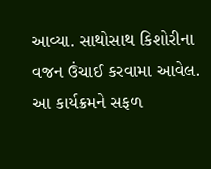આવ્યા. સાથોસાથ કિશોરીના વજન ઉંચાઈ કરવામા આવેલ.
આ કાર્યક્રમને સફળ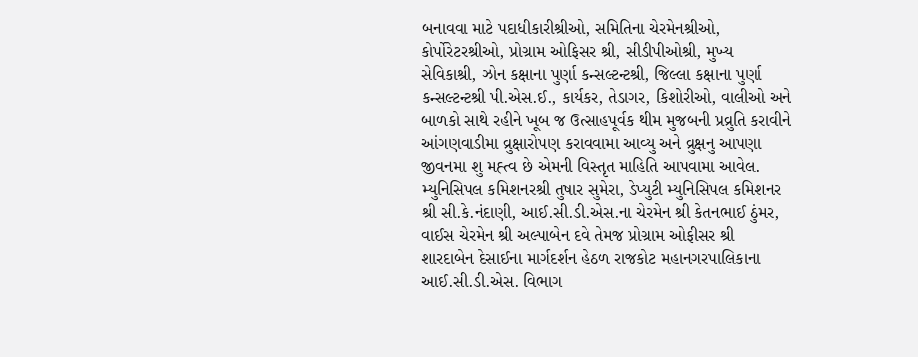બનાવવા માટે પદાધીકારીશ્રીઓ, સમિતિના ચેરમેનશ્રીઓ, કોર્પોરેટરશ્રીઓ, પ્રોગ્રામ ઓફિસર શ્રી, સીડીપીઓશ્રી, મુખ્ય સેવિકાશ્રી, ઝોન કક્ષાના પુર્ણા કન્સલ્ટન્ટશ્રી, જિલ્લા કક્ષાના પુર્ણા કન્સલ્ટન્ટશ્રી પી.એસ.ઈ., કાર્યકર, તેડાગર, કિશોરીઓ, વાલીઓ અને બાળકો સાથે રહીને ખૂબ જ ઉત્સાહપૂર્વક થીમ મુજબની પ્રવ્રુતિ કરાવીને આંગણવાડીમા વ્રુક્ષારોપણ કરાવવામા આવ્યુ અને વ્રુક્ષનુ આપણા જીવનમા શુ મહ્ત્વ છે એમની વિસ્તૃત માહિતિ આપવામા આવેલ.
મ્યુનિસિપલ કમિશનરશ્રી તુષાર સુમેરા, ડેપ્યુટી મ્યુનિસિપલ કમિશનર શ્રી સી.કે.નંદાણી, આઈ.સી.ડી.એસ.ના ચેરમેન શ્રી કેતનભાઈ ઠુંમર, વાઈસ ચેરમેન શ્રી અલ્પાબેન દવે તેમજ પ્રોગ્રામ ઓફીસર શ્રી શારદાબેન દેસાઈના માર્ગદર્શન હેઠળ રાજકોટ મહાનગરપાલિકાના આઈ.સી.ડી.એસ. વિભાગ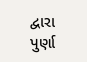દ્વારા પુર્ણા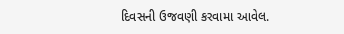દિવસની ઉજવણી કરવામા આવેલ.